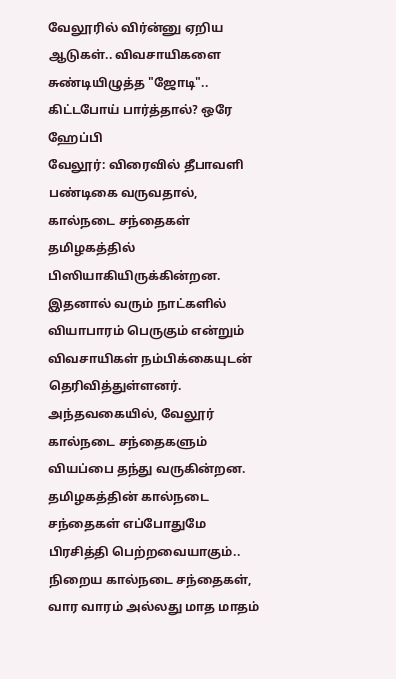வேலூரில் விர்ன்னு ஏறிய ஆடுகள்.. விவசாயிகளை சுண்டியிழுத்த "ஜோடி".. கிட்டபோய் பார்த்தால்? ஒரே ஹேப்பி
வேலூர்: விரைவில் தீபாவளி பண்டிகை வருவதால், கால்நடை சந்தைகள் தமிழகத்தில் பிஸியாகியிருக்கின்றன. இதனால் வரும் நாட்களில் வியாபாரம் பெருகும் என்றும் விவசாயிகள் நம்பிக்கையுடன் தெரிவித்துள்ளனர். அந்தவகையில், வேலூர் கால்நடை சந்தைகளும் வியப்பை தந்து வருகின்றன.
தமிழகத்தின் கால்நடை சந்தைகள் எப்போதுமே பிரசித்தி பெற்றவையாகும்.. நிறைய கால்நடை சந்தைகள், வார வாரம் அல்லது மாத மாதம்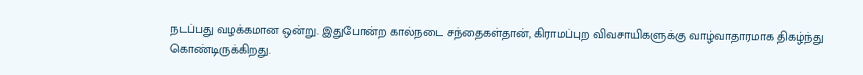நடப்பது வழக்கமான ஒன்று. இதுபோன்ற கால்நடை சந்தைகள்தான், கிராமப்புற விவசாயிகளுக்கு வாழ்வாதாரமாக திகழ்ந்து கொண்டிருக்கிறது.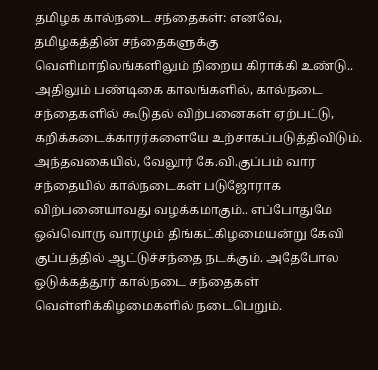தமிழக கால்நடை சந்தைகள்: எனவே, தமிழகத்தின் சந்தைகளுக்கு வெளிமாநிலங்களிலும் நிறைய கிராக்கி உண்டு.. அதிலும் பண்டிகை காலங்களில், கால்நடை சந்தைகளில் கூடுதல் விற்பனைகள் ஏற்பட்டு, கறிக்கடைக்காரர்களையே உற்சாகப்படுத்திவிடும்.
அந்தவகையில், வேலூர் கே.வி.குப்பம் வார சந்தையில் கால்நடைகள் படுஜோராக விற்பனையாவது வழக்கமாகும்.. எப்போதுமே ஒவ்வொரு வாரமும் திங்கட்கிழமையன்று கேவி குப்பத்தில் ஆட்டுச்சந்தை நடக்கும். அதேபோல ஒடுக்கத்தூர் கால்நடை சந்தைகள் வெள்ளிக்கிழமைகளில் நடைபெறும்.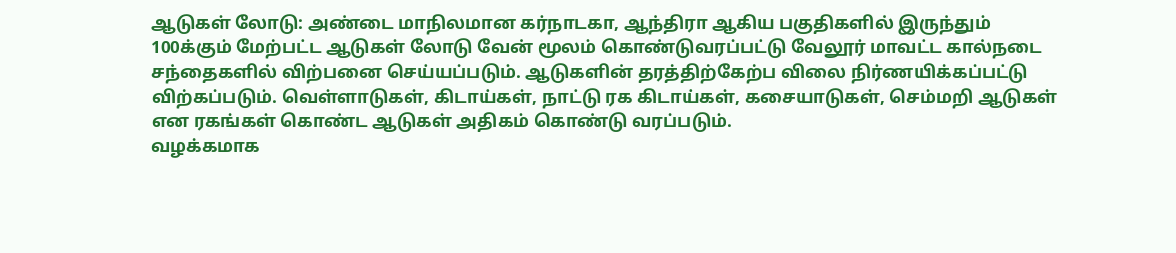ஆடுகள் லோடு: அண்டை மாநிலமான கர்நாடகா, ஆந்திரா ஆகிய பகுதிகளில் இருந்தும் 100க்கும் மேற்பட்ட ஆடுகள் லோடு வேன் மூலம் கொண்டுவரப்பட்டு வேலூர் மாவட்ட கால்நடை சந்தைகளில் விற்பனை செய்யப்படும். ஆடுகளின் தரத்திற்கேற்ப விலை நிர்ணயிக்கப்பட்டு விற்கப்படும். வெள்ளாடுகள், கிடாய்கள், நாட்டு ரக கிடாய்கள், கசையாடுகள், செம்மறி ஆடுகள் என ரகங்கள் கொண்ட ஆடுகள் அதிகம் கொண்டு வரப்படும்.
வழக்கமாக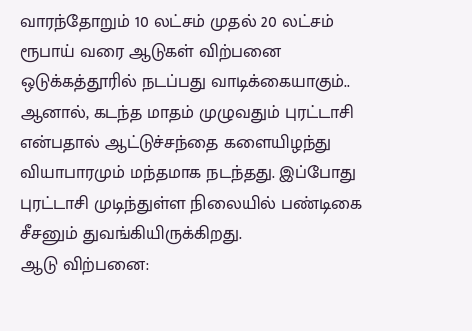வாரந்தோறும் 10 லட்சம் முதல் 20 லட்சம் ரூபாய் வரை ஆடுகள் விற்பனை ஒடுக்கத்தூரில் நடப்பது வாடிக்கையாகும்.. ஆனால், கடந்த மாதம் முழுவதும் புரட்டாசி என்பதால் ஆட்டுச்சந்தை களையிழந்து வியாபாரமும் மந்தமாக நடந்தது. இப்போது புரட்டாசி முடிந்துள்ள நிலையில் பண்டிகை சீசனும் துவங்கியிருக்கிறது.
ஆடு விற்பனை: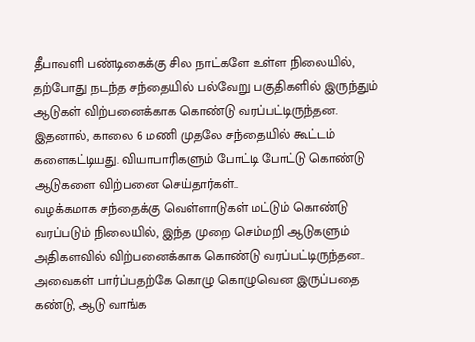தீபாவளி பண்டிகைக்கு சில நாட்களே உள்ள நிலையில், தற்போது நடந்த சந்தையில் பல்வேறு பகுதிகளில் இருந்தும் ஆடுகள் விற்பனைக்காக கொண்டு வரப்பட்டிருந்தன. இதனால், காலை 6 மணி முதலே சந்தையில் கூட்டம் களைகட்டியது. வியாபாரிகளும் போட்டி போட்டு கொண்டு ஆடுகளை விற்பனை செய்தார்கள்..
வழக்கமாக சந்தைக்கு வெள்ளாடுகள் மட்டும் கொண்டு வரப்படும் நிலையில், இந்த முறை செம்மறி ஆடுகளும் அதிகளவில் விற்பனைக்காக கொண்டு வரப்பட்டிருந்தன.. அவைகள் பார்ப்பதற்கே கொழு கொழுவென இருப்பதை கண்டு, ஆடு வாங்க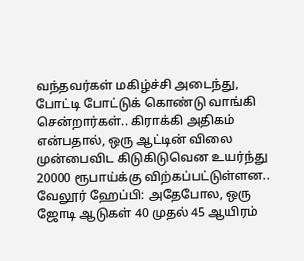வந்தவர்கள் மகிழ்ச்சி அடைந்து, போட்டி போட்டுக் கொண்டு வாங்கி சென்றார்கள்.. கிராக்கி அதிகம் என்பதால், ஒரு ஆட்டின் விலை முன்பைவிட கிடுகிடுவென உயர்ந்து 20000 ரூபாய்க்கு விற்கப்பட்டுள்ளன..
வேலூர் ஹேப்பி: அதேபோல, ஒரு ஜோடி ஆடுகள் 40 முதல் 45 ஆயிரம்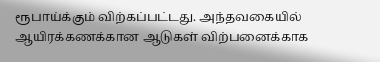ரூபாய்க்கும் விற்கப்பட்டது. அந்தவகையில் ஆயிரக்கணக்கான ஆடுகள் விற்பனைக்காக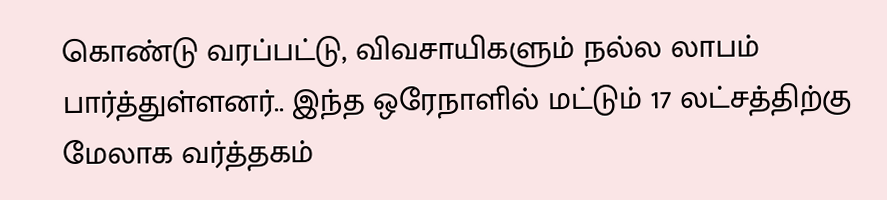கொண்டு வரப்பட்டு, விவசாயிகளும் நல்ல லாபம் பார்த்துள்ளனர்.. இந்த ஒரேநாளில் மட்டும் 17 லட்சத்திற்கு மேலாக வர்த்தகம்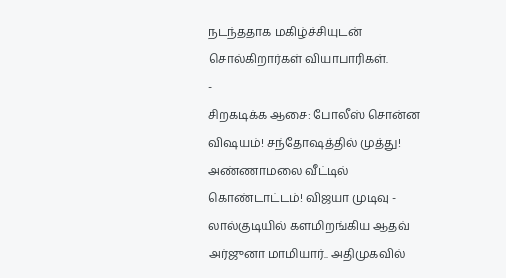நடந்ததாக மகிழ்ச்சியுடன் சொல்கிறார்கள் வியாபாரிகள்.
-
சிறகடிக்க ஆசை: போலீஸ் சொன்ன விஷயம்! சந்தோஷத்தில் முத்து! அண்ணாமலை வீட்டில் கொண்டாட்டம்! விஜயா முடிவு -
லால்குடியில் களமிறங்கிய ஆதவ் அர்ஜுனா மாமியார்.. அதிமுகவில்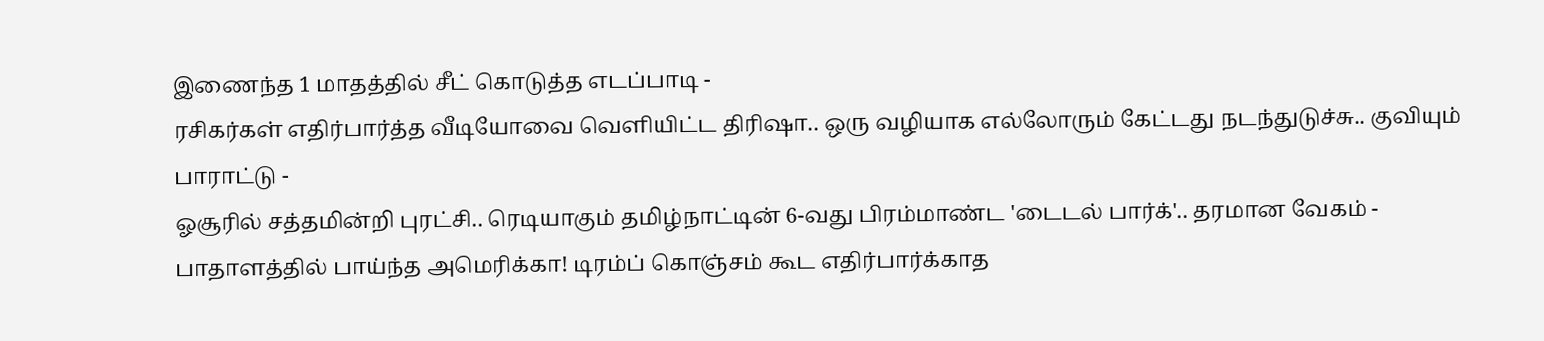இணைந்த 1 மாதத்தில் சீட் கொடுத்த எடப்பாடி -
ரசிகர்கள் எதிர்பார்த்த வீடியோவை வெளியிட்ட திரிஷா.. ஒரு வழியாக எல்லோரும் கேட்டது நடந்துடுச்சு.. குவியும் பாராட்டு -
ஓசூரில் சத்தமின்றி புரட்சி.. ரெடியாகும் தமிழ்நாட்டின் 6-வது பிரம்மாண்ட 'டைடல் பார்க்'.. தரமான வேகம் -
பாதாளத்தில் பாய்ந்த அமெரிக்கா! டிரம்ப் கொஞ்சம் கூட எதிர்பார்க்காத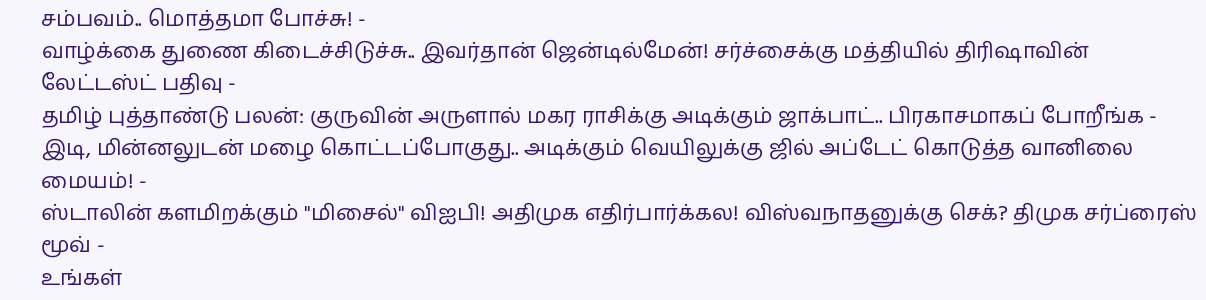சம்பவம்.. மொத்தமா போச்சு! -
வாழ்க்கை துணை கிடைச்சிடுச்சு.. இவர்தான் ஜென்டில்மேன்! சர்ச்சைக்கு மத்தியில் திரிஷாவின் லேட்டஸ்ட் பதிவு -
தமிழ் புத்தாண்டு பலன்: குருவின் அருளால் மகர ராசிக்கு அடிக்கும் ஜாக்பாட்.. பிரகாசமாகப் போறீங்க -
இடி, மின்னலுடன் மழை கொட்டப்போகுது.. அடிக்கும் வெயிலுக்கு ஜில் அப்டேட் கொடுத்த வானிலை மையம்! -
ஸ்டாலின் களமிறக்கும் "மிசைல்" விஐபி! அதிமுக எதிர்பார்க்கல! விஸ்வநாதனுக்கு செக்? திமுக சர்ப்ரைஸ் மூவ் -
உங்கள்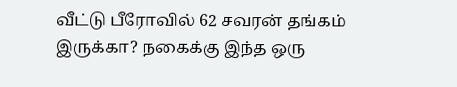வீட்டு பீரோவில் 62 சவரன் தங்கம் இருக்கா? நகைக்கு இந்த ஒரு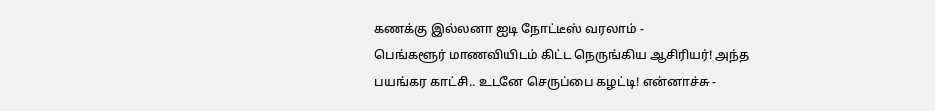கணக்கு இல்லனா ஐடி நோட்டீஸ் வரலாம் -
பெங்களூர் மாணவியிடம் கிட்ட நெருங்கிய ஆசிரியர்! அந்த பயங்கர காட்சி.. உடனே செருப்பை கழட்டி! என்னாச்சு -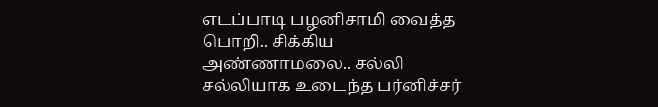எடப்பாடி பழனிசாமி வைத்த பொறி.. சிக்கிய அண்ணாமலை.. சல்லி சல்லியாக உடைந்த பர்னிச்சர்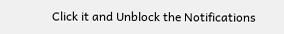Click it and Unblock the Notifications